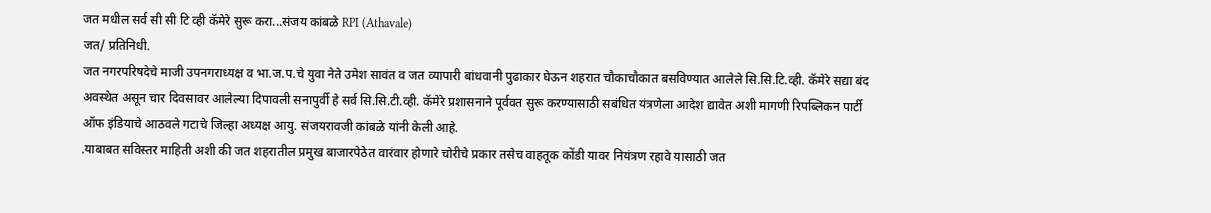जत मधील सर्व सी सी टि व्ही कॅमेरे सुरू करा...संजय कांबळे RPI (Athavale)
जत/ प्रतिनिधी.
जत नगरपरिषदेचे माजी उपनगराध्यक्ष व भा.ज.प.चे युवा नेते उमेश सावंत व जत व्यापारी बांधवानी पुढाकार घेऊन शहरात चौकाचौकात बसविण्यात आलेले सि.सि.टि.व्ही. कॅमेरे सद्या बंद अवस्थेत असून चार दिवसावर आलेल्या दिपावली सनापुर्वी हे सर्व सि.सि.टी.व्ही. कॅमेरे प्रशासनाने पूर्ववत सुरू करण्यासाठी सबंधित यंत्रणेला आदेश द्यावेत अशी मागणी रिपब्लिकन पार्टी ऑफ इंडियाचे आठवले गटाचे जिल्हा अध्यक्ष आयु. संजयरावजी कांबळे यांनी केली आहे.
.याबाबत सविस्तर माहिती अशी की जत शहरातील प्रमुख बाजारपेठेत वारंवार होणारे चोरीचे प्रकार तसेच वाहतूक कोंडी यावर नियंत्रण रहावे यासाठी जत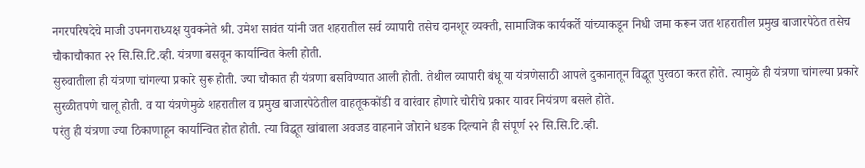नगरपरिषदेचे माजी उपनगराध्यक्ष युवकनेते श्री. उमेश सावंत यांनी जत शहरातील सर्व व्यापारी तसेच दानशूर व्यक्ती, सामाजिक कार्यकर्ते यांच्याकडून निधी जमा करून जत शहरातील प्रमुख बाजारपेठेत तसेच चौकाचौकात २२ सि.सि.टि.व्ही. यंत्रणा बसवून कार्यान्वित केली होती.
सुरुवातीला ही यंत्रणा चांगल्या प्रकारे सुरू होती. ज्या चौकात ही यंत्रणा बसविण्यात आली होती. तेथील व्यापारी बंधू या यंत्रणेसाठी आपले दुकानातून विद्धूत पुरवठा करत होते. त्यामुळे ही यंत्रणा चांगल्या प्रकारे सुरळीतपणे चालू होती. व या यंत्रणेमुळे शहरातील व प्रमुख बाजारपेठेतील वाहतूककोंडी व वारंवार होणारे चोरीचे प्रकार यावर नियंत्रण बसले होते.
परंतु ही यंत्रणा ज्या ठिकाणाहून कार्यान्वित होत होती. त्या विद्धूत खांबाला अवजड वाहनाने जोराने धडक दिल्याने ही संपूर्ण २२ सि.सि.टि.व्ही.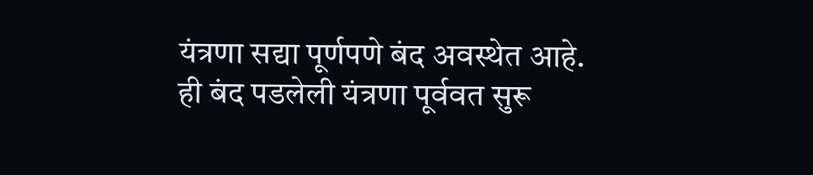यंत्रणा सद्या पूर्णपणे बंद अवस्थेत आहे.
ही बंद पडलेली यंत्रणा पूर्ववत सुरू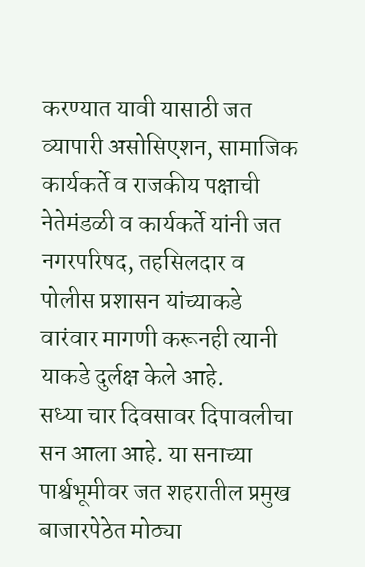करण्यात यावी यासाठी जत व्यापारी असोसिएशन, सामाजिक कार्यकर्ते व राजकीय पक्षाची नेतेमंडळी व कार्यकर्ते यांनी जत नगरपरिषद, तहसिलदार व पोलीस प्रशासन यांच्याकडे वारंवार मागणी करूनही त्यानी याकडे दुर्लक्ष केले आहे.
सध्या चार दिवसावर दिपावलीचा सन आला आहे. या सनाच्या पार्श्वभूमीवर जत शहरातील प्रमुख बाजारपेठेत मोठ्या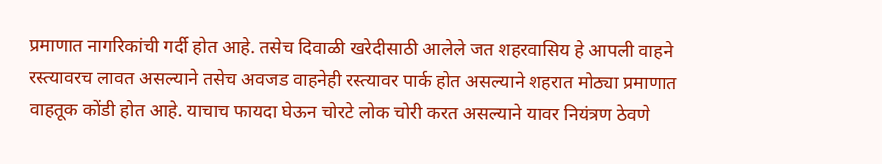प्रमाणात नागरिकांची गर्दी होत आहे. तसेच दिवाळी खरेदीसाठी आलेले जत शहरवासिय हे आपली वाहने रस्त्यावरच लावत असल्याने तसेच अवजड वाहनेही रस्त्यावर पार्क होत असल्याने शहरात मोठ्या प्रमाणात वाहतूक कोंडी होत आहे. याचाच फायदा घेऊन चोरटे लोक चोरी करत असल्याने यावर नियंत्रण ठेवणे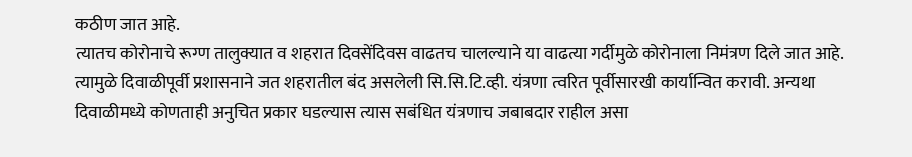कठीण जात आहे.
त्यातच कोरोनाचे रूग्ण तालुक्यात व शहरात दिवसेंदिवस वाढतच चालल्याने या वाढत्या गर्दीमुळे कोरोनाला निमंत्रण दिले जात आहे. त्यामुळे दिवाळीपूर्वी प्रशासनाने जत शहरातील बंद असलेली सि.सि.टि.व्ही. यंत्रणा त्वरित पूर्वीसारखी कार्यान्वित करावी. अन्यथा दिवाळीमध्ये कोणताही अनुचित प्रकार घडल्यास त्यास सबंधित यंत्रणाच जबाबदार राहील असा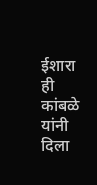ईशारा ही कांबळे यांनी दिला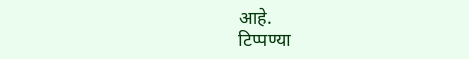आहे.
टिप्पण्या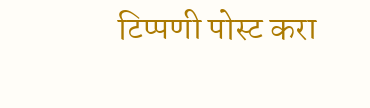टिप्पणी पोस्ट करा